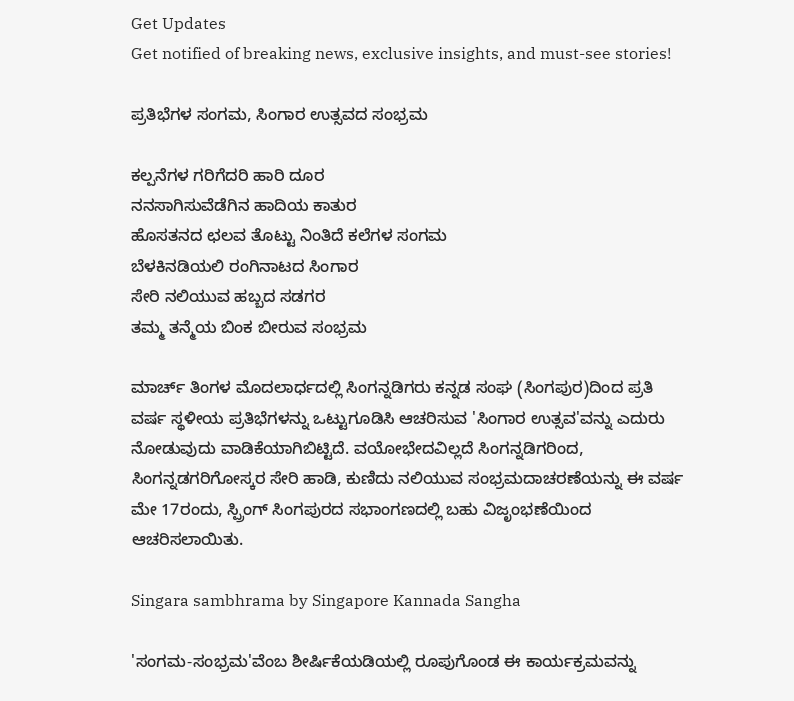Get Updates
Get notified of breaking news, exclusive insights, and must-see stories!

ಪ್ರತಿಭೆಗಳ ಸಂಗಮ, ಸಿಂಗಾರ ಉತ್ಸವದ ಸಂಭ್ರಮ

ಕಲ್ಪನೆಗಳ ಗರಿಗೆದರಿ ಹಾರಿ ದೂರ
ನನಸಾಗಿಸುವೆಡೆಗಿನ ಹಾದಿಯ ಕಾತುರ
ಹೊಸತನದ ಛಲವ ತೊಟ್ಟು ನಿಂತಿದೆ ಕಲೆಗಳ ಸಂಗಮ
ಬೆಳಕಿನಡಿಯಲಿ ರಂಗಿನಾಟದ ಸಿಂಗಾರ
ಸೇರಿ ನಲಿಯುವ ಹಬ್ಬದ ಸಡಗರ
ತಮ್ಮ ತನ್ಮೆಯ ಬಿಂಕ ಬೀರುವ ಸಂಭ್ರಮ

ಮಾರ್ಚ್ ತಿಂಗಳ ಮೊದಲಾರ್ಧದಲ್ಲಿ ಸಿಂಗನ್ನಡಿಗರು ಕನ್ನಡ ಸಂಘ (ಸಿಂಗಪುರ)ದಿಂದ ಪ್ರತಿ ವರ್ಷ ಸ್ಥಳೀಯ ಪ್ರತಿಭೆಗಳನ್ನು ಒಟ್ಟುಗೂಡಿಸಿ ಆಚರಿಸುವ 'ಸಿಂಗಾರ ಉತ್ಸವ'ವನ್ನು ಎದುರು ನೋಡುವುದು ವಾಡಿಕೆಯಾಗಿಬಿಟ್ಟಿದೆ. ವಯೋಭೇದವಿಲ್ಲದೆ ಸಿಂಗನ್ನಡಿಗರಿಂದ, ಸಿಂಗನ್ನಡಗರಿಗೋಸ್ಕರ ಸೇರಿ ಹಾಡಿ, ಕುಣಿದು ನಲಿಯುವ ಸಂಭ್ರಮದಾಚರಣೆಯನ್ನು ಈ ವರ್ಷ ಮೇ 17ರಂದು, ಸ್ಪ್ರಿಂಗ್ ಸಿಂಗಪುರದ ಸಭಾಂಗಣದಲ್ಲಿ ಬಹು ವಿಜೃಂಭಣೆಯಿಂದ ಆಚರಿಸಲಾಯಿತು.

Singara sambhrama by Singapore Kannada Sangha

'ಸಂಗಮ-ಸಂಭ್ರಮ'ವೆಂಬ ಶೀರ್ಷಿಕೆಯಡಿಯಲ್ಲಿ ರೂಪುಗೊಂಡ ಈ ಕಾರ್ಯಕ್ರಮವನ್ನು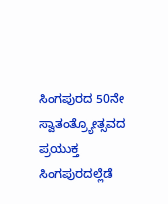ಸಿಂಗಪುರದ 50ನೇ ಸ್ವಾತಂತ್ರ್ಯೋತ್ಸವದ ಪ್ರಯುಕ್ತ ಸಿಂಗಪುರದಲ್ಲೆಡೆ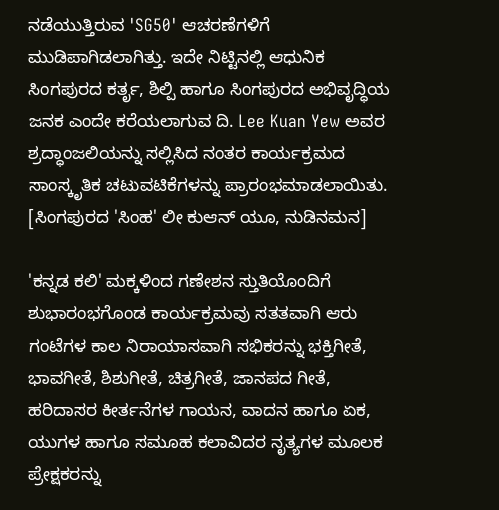ನಡೆಯುತ್ತಿರುವ 'SG50' ಆಚರಣೆಗಳಿಗೆ ಮುಡಿಪಾಗಿಡಲಾಗಿತ್ತು. ಇದೇ ನಿಟ್ಟಿನಲ್ಲಿ ಆಧುನಿಕ ಸಿಂಗಪುರದ ಕರ್ತೃ, ಶಿಲ್ಪಿ ಹಾಗೂ ಸಿಂಗಪುರದ ಅಭಿವೃದ್ಧಿಯ ಜನಕ ಎಂದೇ ಕರೆಯಲಾಗುವ ದಿ. Lee Kuan Yew ಅವರ ಶ್ರದ್ಧಾಂಜಲಿಯನ್ನು ಸಲ್ಲಿಸಿದ ನಂತರ ಕಾರ್ಯಕ್ರಮದ ಸಾಂಸ್ಕೃತಿಕ ಚಟುವಟಿಕೆಗಳನ್ನು ಪ್ರಾರಂಭಮಾಡಲಾಯಿತು. [ಸಿಂಗಪುರದ 'ಸಿಂಹ' ಲೀ ಕುಆನ್ ಯೂ, ನುಡಿನಮನ]

'ಕನ್ನಡ ಕಲಿ' ಮಕ್ಕಳಿಂದ ಗಣೇಶನ ಸ್ತುತಿಯೊಂದಿಗೆ ಶುಭಾರಂಭಗೊಂಡ ಕಾರ್ಯಕ್ರಮವು ಸತತವಾಗಿ ಆರು ಗಂಟೆಗಳ ಕಾಲ ನಿರಾಯಾಸವಾಗಿ ಸಭಿಕರನ್ನು ಭಕ್ತಿಗೀತೆ, ಭಾವಗೀತೆ, ಶಿಶುಗೀತೆ, ಚಿತ್ರಗೀತೆ, ಜಾನಪದ ಗೀತೆ, ಹರಿದಾಸರ ಕೀರ್ತನೆಗಳ ಗಾಯನ, ವಾದನ ಹಾಗೂ ಏಕ, ಯುಗಳ ಹಾಗೂ ಸಮೂಹ ಕಲಾವಿದರ ನೃತ್ಯಗಳ ಮೂಲಕ ಪ್ರೇಕ್ಷಕರನ್ನು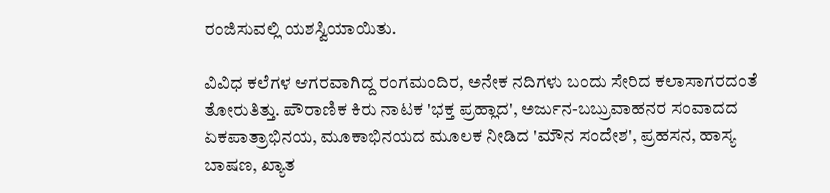ರಂಜಿಸುವಲ್ಲಿ ಯಶಸ್ವಿಯಾಯಿತು.

ವಿವಿಧ ಕಲೆಗಳ ಆಗರವಾಗಿದ್ದ ರಂಗಮಂದಿರ, ಅನೇಕ ನದಿಗಳು ಬಂದು ಸೇರಿದ ಕಲಾಸಾಗರದಂತೆ ತೋರುತಿತ್ತು. ಪೌರಾಣಿಕ ಕಿರು ನಾಟಕ 'ಭಕ್ತ ಪ್ರಹ್ಲಾದ', ಅರ್ಜುನ-ಬಬ್ರುವಾಹನರ ಸಂವಾದದ ಏಕಪಾತ್ರಾಭಿನಯ, ಮೂಕಾಭಿನಯದ ಮೂಲಕ ನೀಡಿದ 'ಮೌನ ಸಂದೇಶ', ಪ್ರಹಸನ, ಹಾಸ್ಯ ಬಾಷಣ, ಖ್ಯಾತ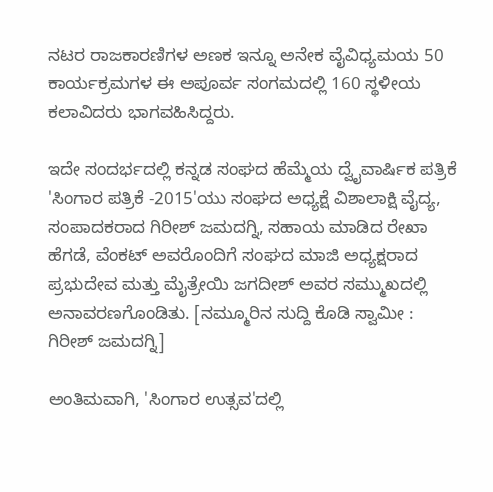ನಟರ ರಾಜಕಾರಣಿಗಳ ಅಣಕ ಇನ್ನೂ ಅನೇಕ ವೈವಿಧ್ಯಮಯ 50 ಕಾರ್ಯಕ್ರಮಗಳ ಈ ಅಪೂರ್ವ ಸಂಗಮದಲ್ಲಿ 160 ಸ್ಥಳೀಯ ಕಲಾವಿದರು ಭಾಗವಹಿಸಿದ್ದರು.

ಇದೇ ಸಂದರ್ಭದಲ್ಲಿ ಕನ್ನಡ ಸಂಘದ ಹೆಮ್ಮೆಯ ದ್ವೈವಾರ್ಷಿಕ ಪತ್ರಿಕೆ 'ಸಿಂಗಾರ ಪತ್ರಿಕೆ -2015'ಯು ಸಂಘದ ಅಧ್ಯಕ್ಷೆ ವಿಶಾಲಾಕ್ಷಿ ವೈದ್ಯ, ಸಂಪಾದಕರಾದ ಗಿರೀಶ್ ಜಮದಗ್ನಿ, ಸಹಾಯ ಮಾಡಿದ ರೇಖಾ ಹೆಗಡೆ, ವೆಂಕಟ್ ಅವರೊಂದಿಗೆ ಸಂಘದ ಮಾಜಿ ಅಧ್ಯಕ್ಷರಾದ ಪ್ರಭುದೇವ ಮತ್ತು ಮೈತ್ರೇಯಿ ಜಗದೀಶ್ ಅವರ ಸಮ್ಮುಖದಲ್ಲಿ ಅನಾವರಣಗೊಂಡಿತು. [ನಮ್ಮೂರಿನ ಸುದ್ದಿ ಕೊಡಿ ಸ್ವಾಮೀ : ಗಿರೀಶ್ ಜಮದಗ್ನಿ]

ಅಂತಿಮವಾಗಿ, 'ಸಿಂಗಾರ ಉತ್ಸವ'ದಲ್ಲಿ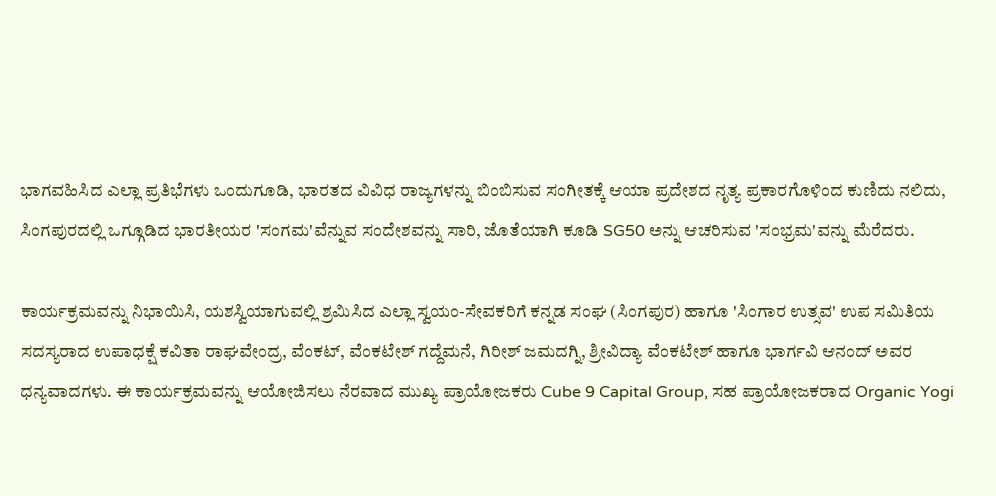ಭಾಗವಹಿಸಿದ ಎಲ್ಲಾ ಪ್ರತಿಭೆಗಳು ಒಂದುಗೂಡಿ, ಭಾರತದ ವಿವಿಧ ರಾಜ್ಯಗಳನ್ನು ಬಿಂಬಿಸುವ ಸಂಗೀತಕ್ಕೆ ಆಯಾ ಪ್ರದೇಶದ ನೃತ್ಯ ಪ್ರಕಾರಗೊಳಿಂದ ಕುಣಿದು ನಲಿದು, ಸಿಂಗಪುರದಲ್ಲಿ ಒಗ್ಗೂಡಿದ ಭಾರತೀಯರ 'ಸಂಗಮ'ವೆನ್ನುವ ಸಂದೇಶವನ್ನು ಸಾರಿ, ಜೊತೆಯಾಗಿ ಕೂಡಿ SG50 ಅನ್ನು ಆಚರಿಸುವ 'ಸಂಭ್ರಮ'ವನ್ನು ಮೆರೆದರು.

ಕಾರ್ಯಕ್ರಮವನ್ನು ನಿಭಾಯಿಸಿ, ಯಶಸ್ವಿಯಾಗುವಲ್ಲಿ ಶ್ರಮಿಸಿದ ಎಲ್ಲಾ ಸ್ವಯಂ-ಸೇವಕರಿಗೆ ಕನ್ನಡ ಸಂಘ (ಸಿಂಗಪುರ) ಹಾಗೂ 'ಸಿಂಗಾರ ಉತ್ಸವ' ಉಪ ಸಮಿತಿಯ ಸದಸ್ಯರಾದ ಉಪಾಧಕ್ಷೆ ಕವಿತಾ ರಾಘವೇಂದ್ರ, ವೆಂಕಟ್, ವೆಂಕಟೇಶ್ ಗದ್ದೆಮನೆ, ಗಿರೀಶ್ ಜಮದಗ್ನಿ, ಶ್ರೀವಿದ್ಯಾ ವೆಂಕಟೇಶ್ ಹಾಗೂ ಭಾರ್ಗವಿ ಆನಂದ್ ಅವರ ಧನ್ಯವಾದಗಳು. ಈ ಕಾರ್ಯಕ್ರಮವನ್ನು ಆಯೋಜಿಸಲು ನೆರವಾದ ಮುಖ್ಯ ಪ್ರಾಯೋಜಕರು Cube 9 Capital Group, ಸಹ ಪ್ರಾಯೋಜಕರಾದ Organic Yogi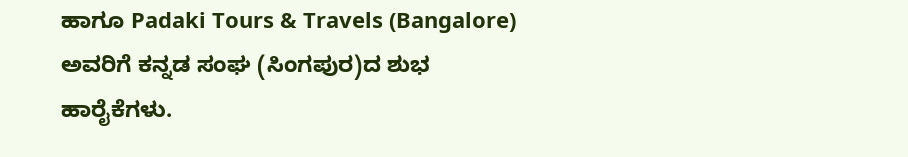ಹಾಗೂ Padaki Tours & Travels (Bangalore) ಅವರಿಗೆ ಕನ್ನಡ ಸಂಘ (ಸಿಂಗಪುರ)ದ ಶುಭ ಹಾರೈಕೆಗಳು.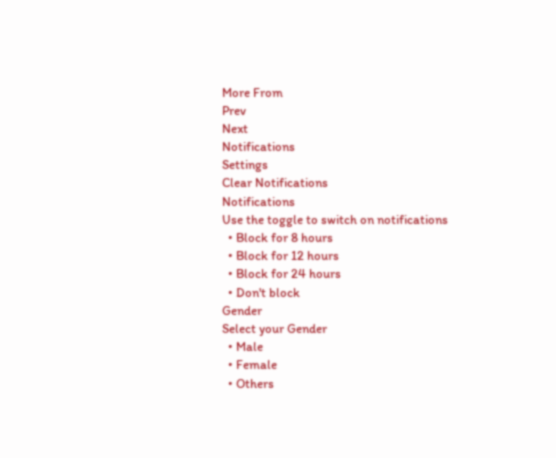More From
Prev
Next
Notifications
Settings
Clear Notifications
Notifications
Use the toggle to switch on notifications
  • Block for 8 hours
  • Block for 12 hours
  • Block for 24 hours
  • Don't block
Gender
Select your Gender
  • Male
  • Female
  • Others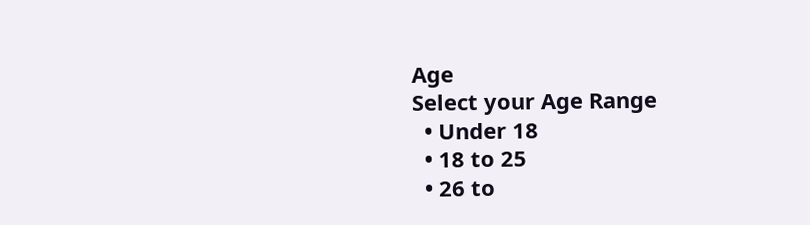Age
Select your Age Range
  • Under 18
  • 18 to 25
  • 26 to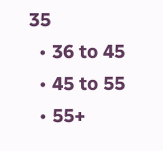35
  • 36 to 45
  • 45 to 55
  • 55+